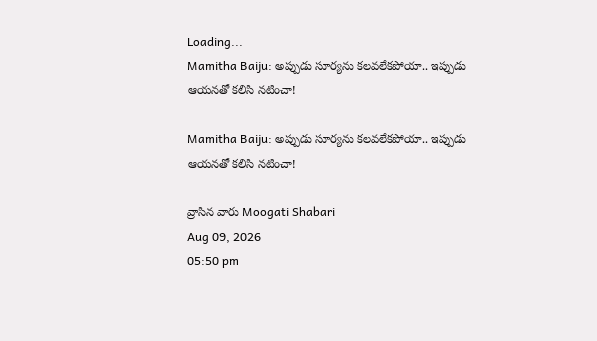Loading...
Mamitha Baiju: అప్పుడు సూర్యను కలవలేకపోయా.. ఇప్పుడు ఆయనతో కలిసి నటించా!

Mamitha Baiju: అప్పుడు సూర్యను కలవలేకపోయా.. ఇప్పుడు ఆయనతో కలిసి నటించా!

వ్రాసిన వారు Moogati Shabari
Aug 09, 2026
05:50 pm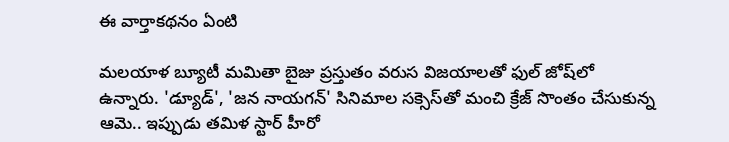ఈ వార్తాకథనం ఏంటి

మలయాళ బ్యూటీ మమితా బైజు ప్రస్తుతం వరుస విజయాలతో ఫుల్ జోష్‌లో ఉన్నారు. 'డ్యూడ్', 'జన నాయగన్' సినిమాల సక్సెస్‌తో మంచి క్రేజ్‌ సొంతం చేసుకున్న ఆమె.. ఇప్పుడు తమిళ స్టార్ హీరో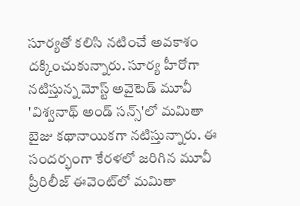సూర్యతో కలిసి నటించే అవకాశం దక్కించుకున్నారు. సూర్య హీరోగా నటిస్తున్న మోస్ట్ అవైటెడ్ మూవీ 'విశ్వనాథ్ అండ్ సన్స్‌'లో మమితా బైజు కథానాయికగా నటిస్తున్నారు. ఈ సందర్భంగా కేరళలో జరిగిన మూవీ ప్రీరిలీజ్ ఈవెంట్‌లో మమితా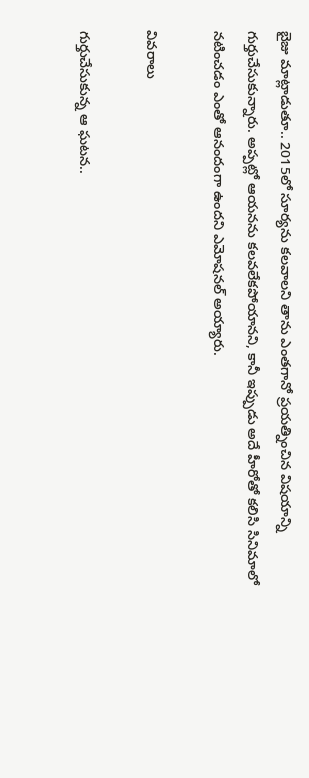బైజు మాట్లాడుతూ.. 2015లో సూర్యను కలవాలని తాను ఎంతగానో ప్రయత్నించిన విషయాన్ని గుర్తుచేసుకున్నారు. అప్పట్లో ఆయనను కలవలేకపోయానని, కానీ ఇప్పుడు అదే హీరోతో కలిసి సినిమాలో నటించడం ఎంతో ఆనందంగా ఉందని ఎమోషనల్ అయ్యారు.

వివరాలు

గుర్తుచేసుకున్న ఆ ఘటన..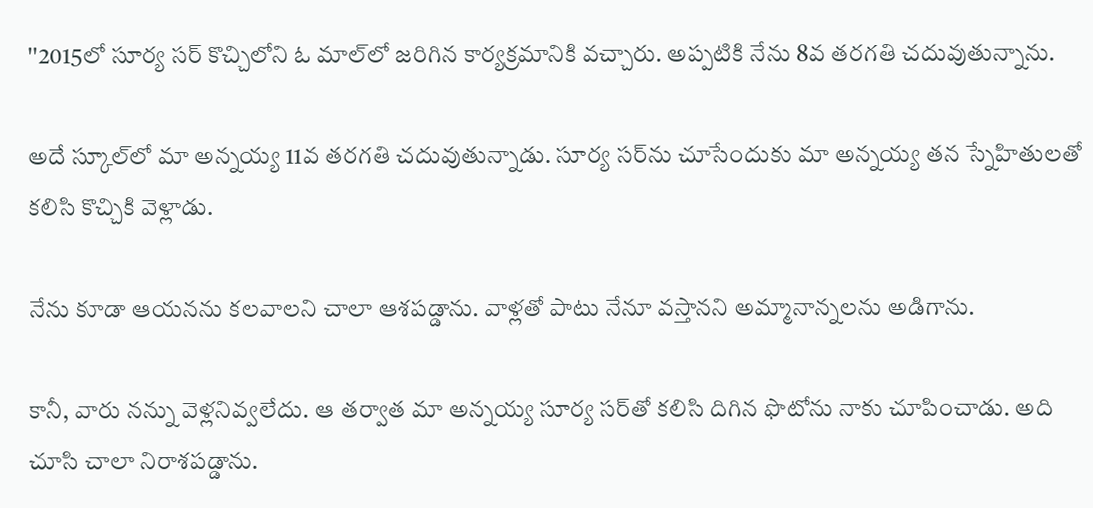''2015లో సూర్య సర్ కొచ్చిలోని ఓ మాల్‌లో జరిగిన కార్యక్రమానికి వచ్చారు. అప్పటికి నేను 8వ తరగతి చదువుతున్నాను.

అదే స్కూల్‌లో మా అన్నయ్య 11వ తరగతి చదువుతున్నాడు. సూర్య సర్‌ను చూసేందుకు మా అన్నయ్య తన స్నేహితులతో కలిసి కొచ్చికి వెళ్లాడు.

నేను కూడా ఆయనను కలవాలని చాలా ఆశపడ్డాను. వాళ్లతో పాటు నేనూ వస్తానని అమ్మానాన్నలను అడిగాను.

కానీ, వారు నన్ను వెళ్లనివ్వలేదు. ఆ తర్వాత మా అన్నయ్య సూర్య సర్‌తో కలిసి దిగిన ఫొటోను నాకు చూపించాడు. అది చూసి చాలా నిరాశపడ్డాను.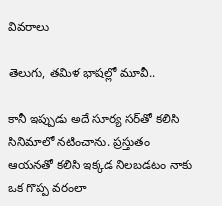వివరాలు

తెలుగు, తమిళ భాషల్లో మూవీ..

కానీ ఇప్పుడు అదే సూర్య సర్‌తో కలిసి సినిమాలో నటించాను. ప్రస్తుతం ఆయనతో కలిసి ఇక్కడ నిలబడటం నాకు ఒక గొప్ప వరంలా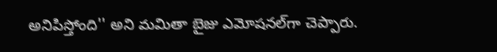అనిపిస్తోంది'' అని మమితా బైజు ఎమోషనల్‌గా చెప్పారు.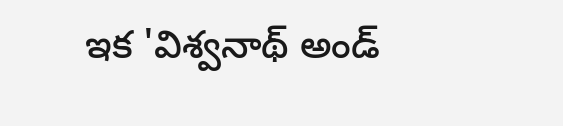ఇక 'విశ్వనాథ్ అండ్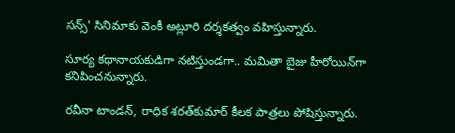సన్స్‌' సినిమాకు వెంకీ అట్లూరి దర్శకత్వం వహిస్తున్నారు.

సూర్య కథానాయకుడిగా నటిస్తుండగా.. మమితా బైజు హీరోయిన్‌గా కనిపించనున్నారు.

రవీనా టాండన్, రాధిక శరత్‌కుమార్‌ కీలక పాత్రలు పోషిస్తున్నారు.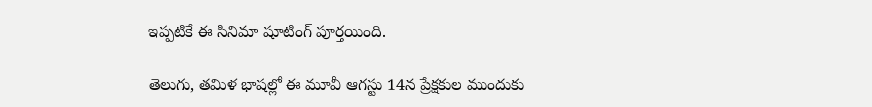ఇప్పటికే ఈ సినిమా షూటింగ్ పూర్తయింది.

తెలుగు, తమిళ భాషల్లో ఈ మూవీ ఆగస్టు 14న ప్రేక్షకుల ముందుకు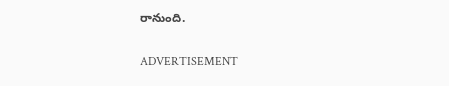రానుంది.

ADVERTISEMENT